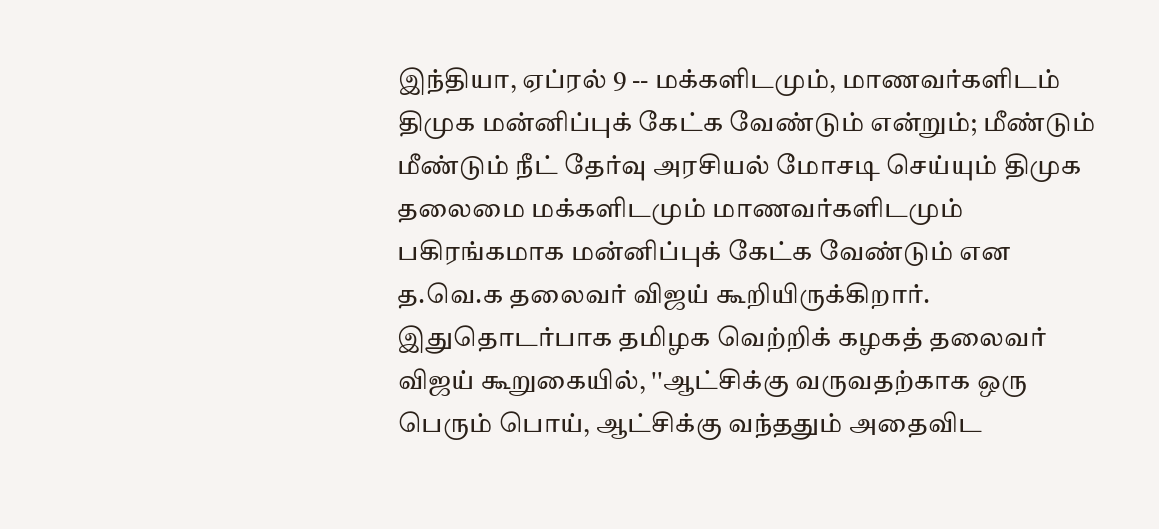இந்தியா, ஏப்ரல் 9 -- மக்களிடமும், மாணவர்களிடம் திமுக மன்னிப்புக் கேட்க வேண்டும் என்றும்; மீண்டும் மீண்டும் நீட் தேர்வு அரசியல் மோசடி செய்யும் திமுக தலைமை மக்களிடமும் மாணவர்களிடமும் பகிரங்கமாக மன்னிப்புக் கேட்க வேண்டும் என த.வெ.க தலைவர் விஜய் கூறியிருக்கிறார்.
இதுதொடர்பாக தமிழக வெற்றிக் கழகத் தலைவர் விஜய் கூறுகையில், ''ஆட்சிக்கு வருவதற்காக ஒரு பெரும் பொய், ஆட்சிக்கு வந்ததும் அதைவிட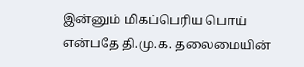இன்னும் மிகப்பெரிய பொய் என்பதே தி.மு.க. தலைமையின்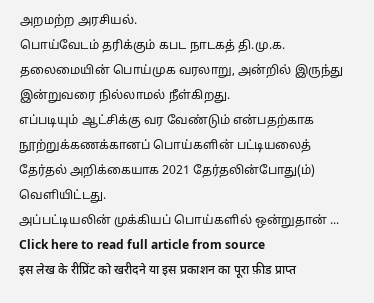அறமற்ற அரசியல்.
பொய்வேடம் தரிக்கும் கபட நாடகத் தி.மு.க. தலைமையின் பொய்முக வரலாறு, அன்றில் இருந்து இன்றுவரை நில்லாமல் நீள்கிறது.
எப்படியும் ஆட்சிக்கு வர வேண்டும் என்பதற்காக நூற்றுக்கணக்கானப் பொய்களின் பட்டியலைத் தேர்தல் அறிக்கையாக 2021 தேர்தலின்போது(ம்) வெளியிட்டது.
அப்பட்டியலின் முக்கியப் பொய்களில் ஒன்றுதான் ...
Click here to read full article from source
इस लेख के रीप्रिंट को खरीदने या इस प्रकाशन का पूरा फ़ीड प्राप्त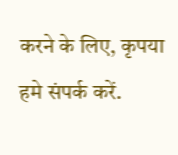करने के लिए, कृपया
हमे संपर्क करें.